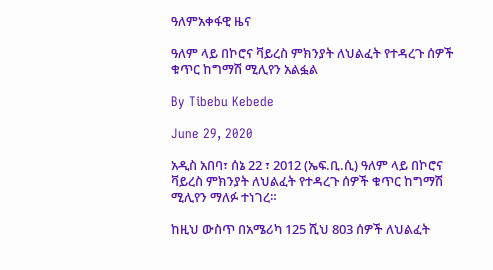ዓለምአቀፋዊ ዜና

ዓለም ላይ በኮሮና ቫይረስ ምክንያት ለህልፈት የተዳረጉ ሰዎች ቁጥር ከግማሽ ሚሊየን አልፏል

By Tibebu Kebede

June 29, 2020

አዲስ አበባ፣ ሰኔ 22 ፣ 2012 (ኤፍ.ቢ.ሲ) ዓለም ላይ በኮሮና ቫይረስ ምክንያት ለህልፈት የተዳረጉ ሰዎች ቁጥር ከግማሽ ሚሊየን ማለፉ ተነገረ።

ከዚህ ውስጥ በአሜሪካ 125 ሺህ 803 ሰዎች ለህልፈት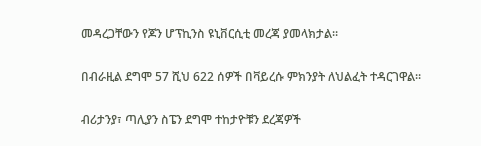መዳረጋቸውን የጆን ሆፕኪንስ ዩኒቨርሲቲ መረጃ ያመላክታል።

በብራዚል ደግሞ 57 ሺህ 622 ሰዎች በቫይረሱ ምክንያት ለህልፈት ተዳርገዋል።

ብሪታንያ፣ ጣሊያን ስፔን ደግሞ ተከታዮቹን ደረጃዎች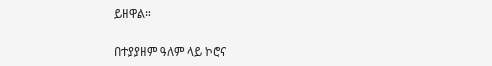ይዘዋል።

በተያያዘም ዓለም ላይ ኮሮና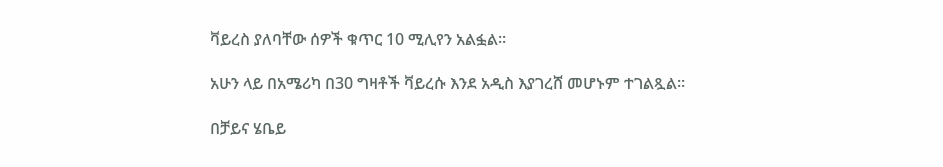ቫይረስ ያለባቸው ሰዎች ቁጥር 10 ሚሊየን አልፏል።

አሁን ላይ በአሜሪካ በ30 ግዛቶች ቫይረሱ እንደ አዲስ እያገረሸ መሆኑም ተገልጿል።

በቻይና ሄቤይ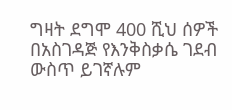ግዛት ደግሞ 400 ሺህ ሰዎች በአስገዳጅ የእንቅስቃሴ ገደብ ውስጥ ይገኛሉም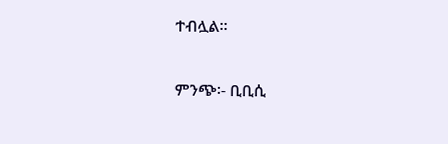ተብሏል።

ምንጭ፡- ቢቢሲ